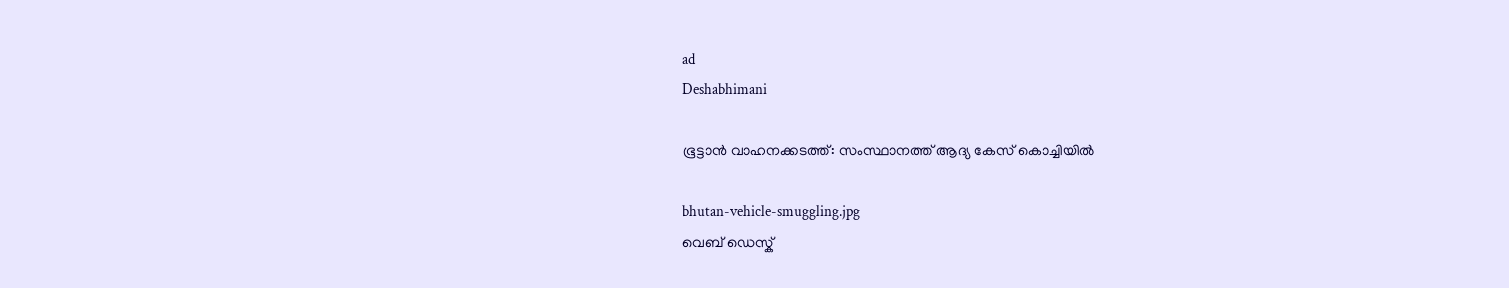ad
Deshabhimani

ഭൂട്ടാൻ വാഹനക്കടത്ത്: സംസ്ഥാനത്ത് ആദ്യ കേസ് കൊച്ചിയിൽ

bhutan-vehicle-smuggling.jpg
വെബ് ഡെസ്ക്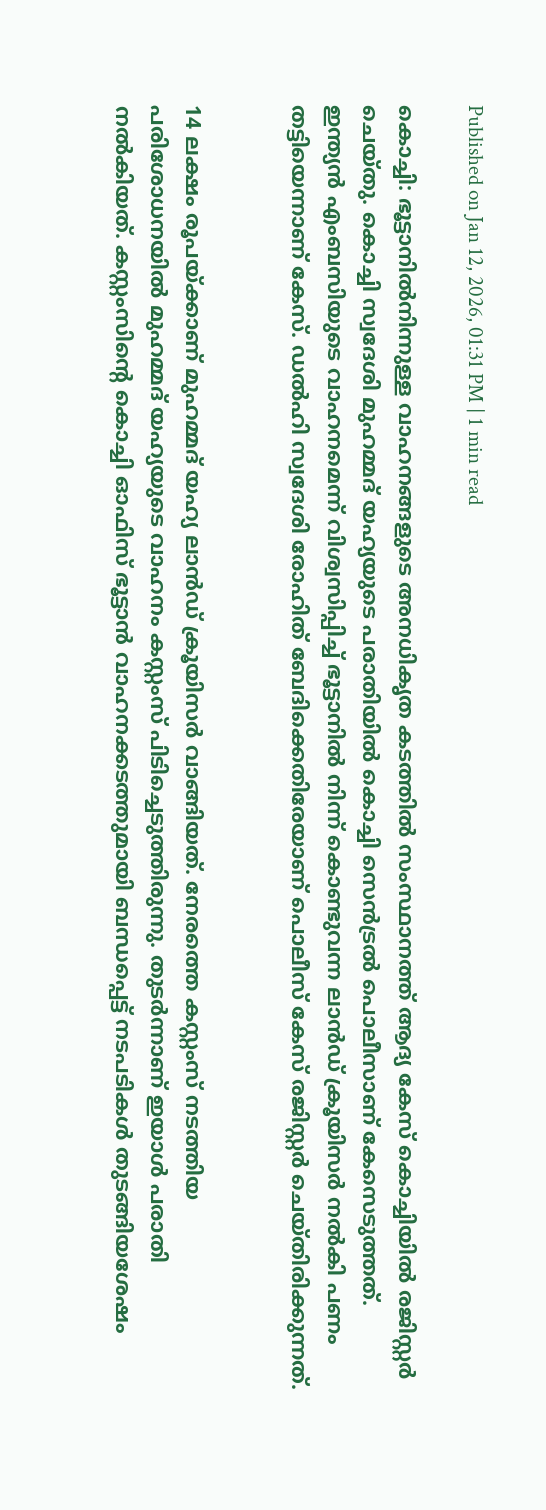Published on Jan 12, 2026, 01:31 PM | 1 min read

കൊച്ചി: ഭൂട്ടാനിൽനിന്നുള്ള വാഹനങ്ങളുടെ അനധികൃത കടത്തിൽ സംസ്ഥാനത്ത് ആദ്യ കേസ് കൊച്ചിയിൽ രജിസ്റ്റർ ചെയ്തു. കൊച്ചി സ്വദേശി മുഹമ്മദ് യഹ്യയുടെ പരാതിയിൽ കൊച്ചി സെൻട്രൽ പൊലീസാണ് കേസെടുത്തത്. ഇന്ത്യൻ എംബസിയുടെ വാഹനമെന്ന് വിശ്വസിപ്പിച്ച് ഭൂട്ടാനിൽ നിന്ന് കൊണ്ടുവന്ന ലാൻഡ് ക്രൂയിസർ നൽകി പണം തട്ടിയെന്നാണ് കേസ്. ഡൽഹി സ്വദേശി രോഹിത് ബേദിക്കെതിരേയാണ് പൊലീസ് കേസ് രജിസ്റ്റർ ചെയ്തിരിക്കുന്നത്.


14 ലക്ഷം രൂപയ്ക്കാണ് മുഹമ്മദ് യഹ്യ ലാൻഡ് ക്രൂയിസർ വാങ്ങിയത്. നേരത്തെ കസ്റ്റംസ് നടത്തിയ പരിശോധനയിൽ മുഹമ്മദ്‌ യഹ്യയുടെ വാഹനം കസ്റ്റംസ് പിടിച്ചെടുത്തിരുന്നു. തുടർന്നാണ് ഇയാൾ പരാതി നൽകിയത്. കസ്റ്റംസിന്റെ കൊച്ചി ഓഫിസ് ഭൂട്ടാൻ വാഹനക്കടത്തുമായി ബന്ധപ്പെട്ട് നടപടികൾ തുടങ്ങിയശേഷം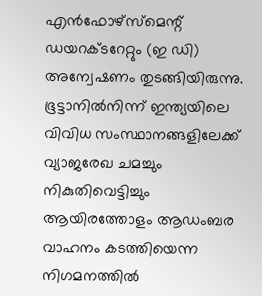എൻഫോഴ്സ്മെന്റ് ഡയറക്ടറേറ്റും (ഇ ഡി) അന്വേഷണം തുടങ്ങിയിരുന്നു. ഭൂട്ടാനിൽനിന്ന്‌ ഇന്ത്യയിലെ വിവിധ സംസ്ഥാനങ്ങളിലേക്ക് വ്യാജരേഖ ചമച്ചും നികുതിവെട്ടിച്ചും ആയിരത്തോളം ആഡംബര വാഹനം കടത്തിയെന്ന നിഗമനത്തിൽ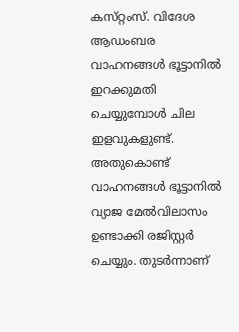കസ്‌റ്റംസ്‌. വിദേശ ആഡംബര വാഹനങ്ങൾ ഭൂട്ടാനിൽ ഇറക്കുമതി ചെയ്യുമ്പോൾ ചില ഇളവുകളുണ്ട്. അതുകൊണ്ട് വാഹനങ്ങൾ ഭൂട്ടാനിൽ വ്യാജ മേൽവിലാസം ഉണ്ടാക്കി രജിസ്റ്റർ ചെയ്യും. തുടർന്നാണ്‌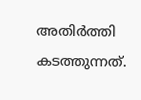അതിർത്തി കടത്തുന്നത്‌.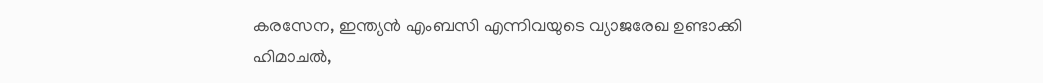കരസേന, ഇന്ത്യൻ എംബസി എന്നിവയുടെ വ്യാജരേഖ ഉണ്ടാക്കി ഹിമാചൽ,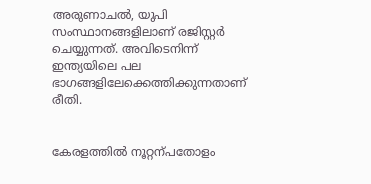അരുണാചൽ, യുപി സംസ്ഥാനങ്ങളിലാണ് രജിസ്റ്റർ ചെയ്യുന്നത്. അവിടെനിന്ന് ഇന്ത്യയിലെ പല ഭാഗങ്ങളിലേക്കെത്തിക്കുന്നതാണ് രീതി.


കേരളത്തിൽ നൂറ്റന്പതോളം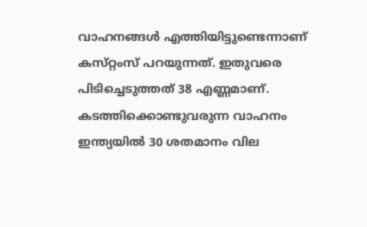വാഹനങ്ങൾ എത്തിയിട്ടുണ്ടെന്നാണ്‌ കസ്‌റ്റംസ്‌ പറയുന്നത്‌. ഇതുവരെ പിടിച്ചെടുത്തത് 38 എണ്ണമാണ്. കടത്തിക്കൊണ്ടുവരുന്ന വാഹനം ഇന്ത്യയിൽ 30 ശതമാനം വില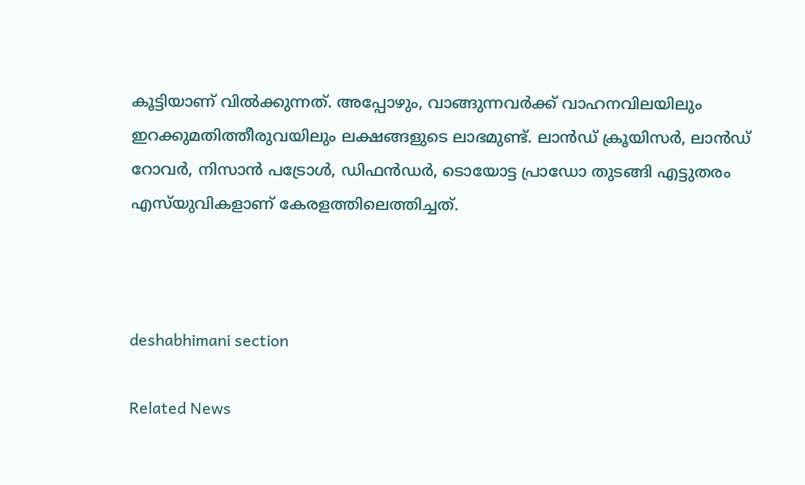കൂട്ടിയാണ്‌ വിൽക്കുന്നത്‌. അപ്പോഴും, വാങ്ങുന്നവർക്ക്‌ വാഹനവിലയിലും ഇറക്കുമതിത്തീരുവയിലും ലക്ഷങ്ങളുടെ ലാഭമുണ്ട്‌. ലാൻഡ് ക്രൂയിസർ, ലാൻഡ് റോവർ, നിസാൻ പട്രോൾ, ഡിഫൻഡർ, ടൊയോട്ട പ്രാഡോ തുടങ്ങി എട്ടുതരം എസ്‍യുവികളാണ് കേരളത്തിലെത്തിച്ചത്.



deshabhimani section

Related News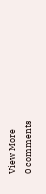View More
0 comments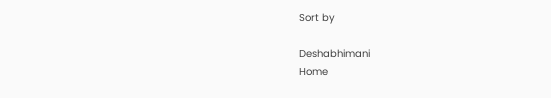Sort by

Deshabhimani
Home